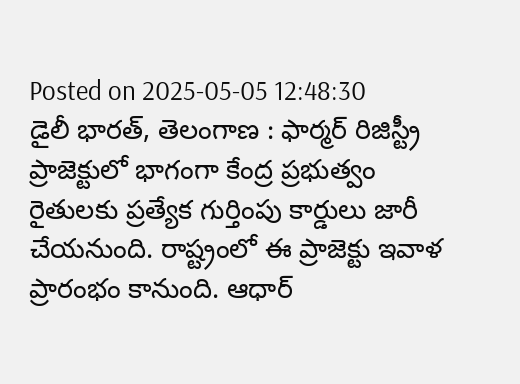Posted on 2025-05-05 12:48:30
డైలీ భారత్, తెలంగాణ : ఫార్మర్ రిజిస్ట్రీ ప్రాజెక్టులో భాగంగా కేంద్ర ప్రభుత్వం రైతులకు ప్రత్యేక గుర్తింపు కార్డులు జారీ చేయనుంది. రాష్ట్రంలో ఈ ప్రాజెక్టు ఇవాళ ప్రారంభం కానుంది. ఆధార్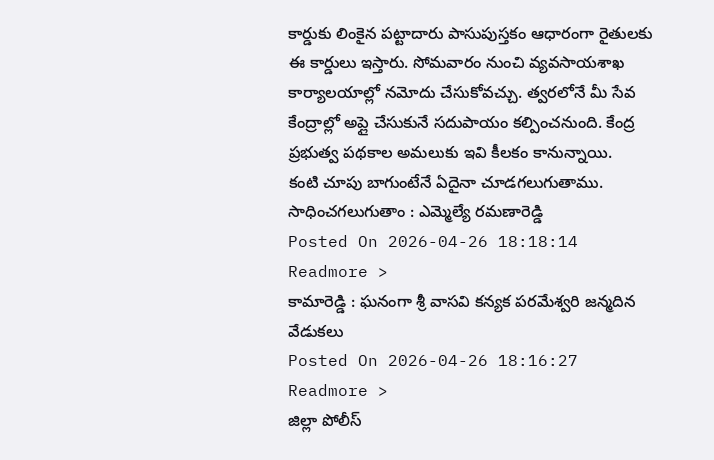కార్డుకు లింకైన పట్టాదారు పాసుపుస్తకం ఆధారంగా రైతులకు ఈ కార్డులు ఇస్తారు. సోమవారం నుంచి వ్యవసాయశాఖ కార్యాలయాల్లో నమోదు చేసుకోవచ్చు. త్వరలోనే మీ సేవ కేంద్రాల్లో అప్లై చేసుకునే సదుపాయం కల్పించనుంది. కేంద్ర ప్రభుత్వ పథకాల అమలుకు ఇవి కీలకం కానున్నాయి.
కంటి చూపు బాగుంటేనే ఏదైనా చూడగలుగుతాము. సాధించగలుగుతాం : ఎమ్మెల్యే రమణారెడ్డి
Posted On 2026-04-26 18:18:14
Readmore >
కామారెడ్డి : ఘనంగా శ్రీ వాసవి కన్యక పరమేశ్వరి జన్మదిన వేడుకలు
Posted On 2026-04-26 18:16:27
Readmore >
జిల్లా పోలీస్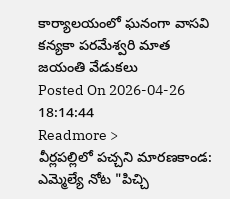కార్యాలయంలో ఘనంగా వాసవి కన్యకా పరమేశ్వరి మాత జయంతి వేడుకలు
Posted On 2026-04-26 18:14:44
Readmore >
వీర్లపల్లిలో పచ్చని మారణకాండ: ఎమ్మెల్యే నోట "పిచ్చి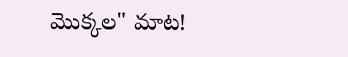మొక్కల" మాట!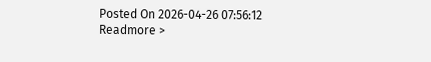Posted On 2026-04-26 07:56:12
Readmore >